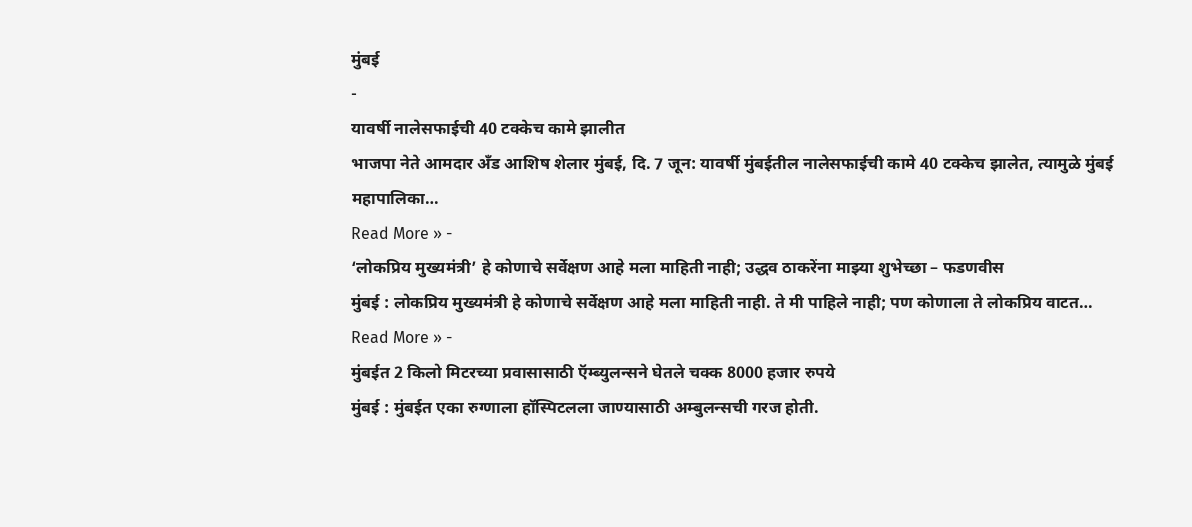मुंबई
-
यावर्षी नालेसफाईची 40 टक्केच कामे झालीत
भाजपा नेते आमदार अँड आशिष शेलार मुंबई, दि. 7 जून: यावर्षी मुंबईतील नालेसफाईची कामे 40 टक्केच झालेत, त्यामुळे मुंबई महापालिका…
Read More » -
‘लोकप्रिय मुख्यमंत्री’ हे कोणाचे सर्वेक्षण आहे मला माहिती नाही; उद्धव ठाकरेंना माझ्या शुभेच्छा – फडणवीस
मुंबई : लोकप्रिय मुख्यमंत्री हे कोणाचे सर्वेक्षण आहे मला माहिती नाही. ते मी पाहिले नाही; पण कोणाला ते लोकप्रिय वाटत…
Read More » -
मुंबईत 2 किलो मिटरच्या प्रवासासाठी ऍम्ब्युलन्सने घेतले चक्क 8000 हजार रुपये
मुंबई : मुंबईत एका रुग्णाला हॉस्पिटलला जाण्यासाठी अम्बुलन्सची गरज होती.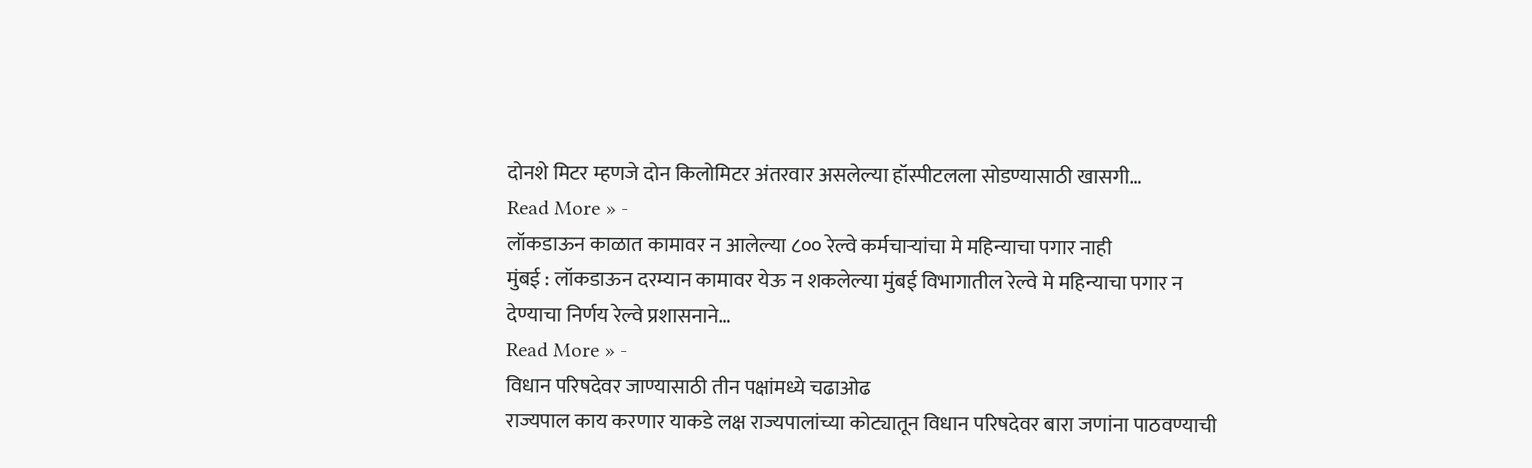दोनशे मिटर म्हणजे दोन किलोमिटर अंतरवार असलेल्या हॉस्पीटलला सोडण्यासाठी खासगी…
Read More » -
लॉकडाऊन काळात कामावर न आलेल्या ८०० रेल्वे कर्मचाऱ्यांचा मे महिन्याचा पगार नाही
मुंबई : लॉकडाऊन दरम्यान कामावर येऊ न शकलेल्या मुंबई विभागातील रेल्वे मे महिन्याचा पगार न देण्याचा निर्णय रेल्वे प्रशासनाने…
Read More » -
विधान परिषदेवर जाण्यासाठी तीन पक्षांमध्ये चढाओढ
राज्यपाल काय करणार याकडे लक्ष राज्यपालांच्या कोट्यातून विधान परिषदेवर बारा जणांना पाठवण्याची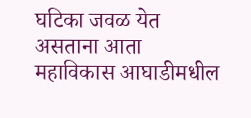घटिका जवळ येत असताना आता महाविकास आघाडीमधील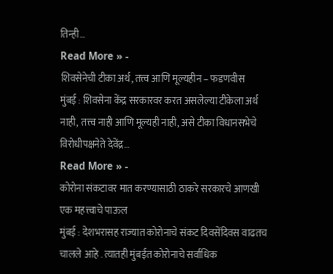तिन्ही…
Read More » -
शिवसेनेची टीका अर्थ, तत्त्व आणि मूल्यहीन – फडणवीस
मुंबई : शिवसेना केंद्र सरकारवर करत असलेल्या टीकेला अर्थ नाही, तत्त्व नाही आणि मूल्यही नाही, असे टीका विधानसभेचे विरोधीपक्षनेते देवेंद्र…
Read More » -
कोरोना संकटावर मात करण्यासाठी ठाकरे सरकारचे आणखी एक महत्त्वाचे पाऊल
मुंबई : देशभरासह राज्यात कोरोनाचे संकट दिवसेंदिवस वाढतच चालले आहे . त्यातही मुंबईत कोरोनाचे सर्वाधिक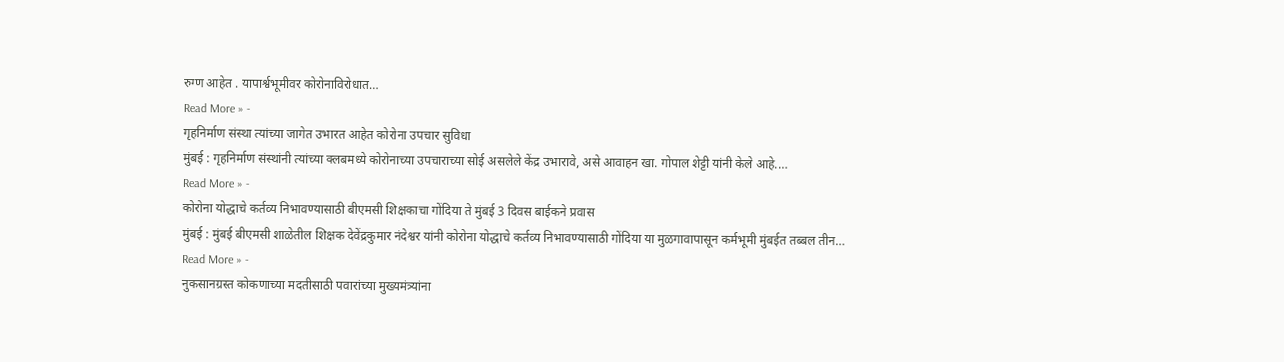रुग्ण आहेत . यापार्श्वभूमीवर कोरोनाविरोधात…
Read More » -
गृहनिर्माण संस्था त्यांच्या जागेत उभारत आहेत कोरोना उपचार सुविधा
मुंबई : गृहनिर्माण संस्थांनी त्यांच्या क्लबमध्ये कोरोनाच्या उपचाराच्या सोई असलेले केंद्र उभारावे, असे आवाहन खा. गोपाल शेट्टी यांनी केले आहे.…
Read More » -
कोरोना योद्धाचे कर्तव्य निभावण्यासाठी बीएमसी शिक्षकाचा गोंदिया ते मुंबई 3 दिवस बाईकने प्रवास
मुंबई : मुंबई बीएमसी शाळेतील शिक्षक देवेंद्रकुमार नंदेश्वर यांनी कोरोना योद्धाचे कर्तव्य निभावण्यासाठी गोंदिया या मुळगावापासून कर्मभूमी मुंबईत तब्बल तीन…
Read More » -
नुकसानग्रस्त कोकणाच्या मदतीसाठी पवारांच्या मुख्यमंत्र्यांना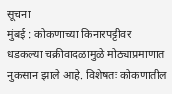सूचना
मुंबई : कोकणाच्या किनारपट्टीवर धडकल्या चक्रीवादळामुळे मोठ्याप्रमाणात नुकसान झाले आहे. विशेषतः कोकणातील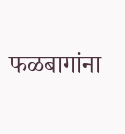फळबागांना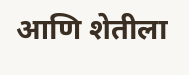आणि शेतीला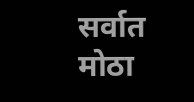सर्वात मोठा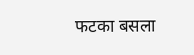फटका बसला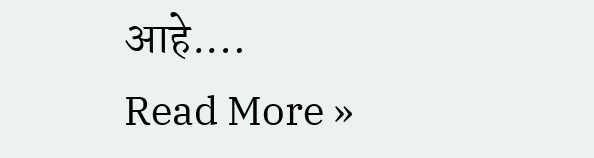आहे.…
Read More »